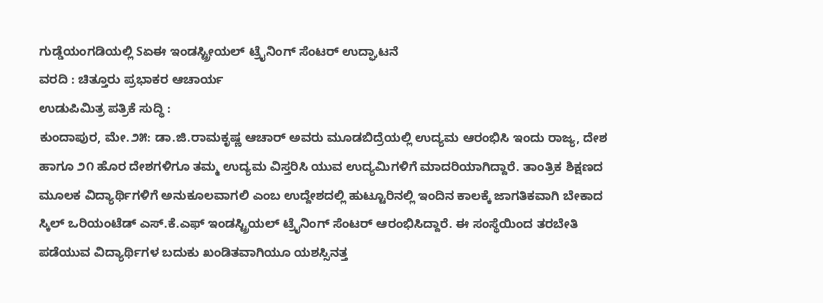ಗುಡ್ಡೆಯಂಗಡಿಯಲ್ಲಿ Sಏಈ ಇಂಡಸ್ಟ್ರೀಯಲ್ ಟ್ರೈನಿಂಗ್ ಸೆಂಟರ್ ಉದ್ಘಾಟನೆ
ವರದಿ : ಚಿತ್ತೂರು ಪ್ರಭಾಕರ ಆಚಾರ್ಯ
ಉಡುಪಿಮಿತ್ರ ಪತ್ರಿಕೆ ಸುದ್ಧಿ :
ಕುಂದಾಪುರ, ಮೇ.೨೫: ಡಾ.ಜಿ.ರಾಮಕೃಷ್ಣ ಆಚಾರ್ ಅವರು ಮೂಡಬಿದ್ರೆಯಲ್ಲಿ ಉದ್ಯಮ ಆರಂಭಿಸಿ ಇಂದು ರಾಜ್ಯ, ದೇಶ ಹಾಗೂ ೨೧ ಹೊರ ದೇಶಗಳಿಗೂ ತಮ್ಮ ಉದ್ಯಮ ವಿಸ್ತರಿಸಿ ಯುವ ಉದ್ಯಮಿಗಳಿಗೆ ಮಾದರಿಯಾಗಿದ್ದಾರೆ. ತಾಂತ್ರಿಕ ಶಿಕ್ಷಣದ ಮೂಲಕ ವಿದ್ಯಾರ್ಥಿಗಳಿಗೆ ಅನುಕೂಲವಾಗಲಿ ಎಂಬ ಉದ್ದೇಶದಲ್ಲಿ ಹುಟ್ಟೂರಿನಲ್ಲಿ ಇಂದಿನ ಕಾಲಕ್ಕೆ ಜಾಗತಿಕವಾಗಿ ಬೇಕಾದ ಸ್ಕಿಲ್ ಒರಿಯಂಟೆಡ್ ಎಸ್.ಕೆ.ಎಫ್ ಇಂಡಸ್ಟ್ರಿಯಲ್ ಟ್ರೈನಿಂಗ್ ಸೆಂಟರ್ ಆರಂಭಿಸಿದ್ದಾರೆ. ಈ ಸಂಸ್ಥೆಯಿಂದ ತರಬೇತಿ ಪಡೆಯುವ ವಿದ್ಯಾರ್ಥಿಗಳ ಬದುಕು ಖಂಡಿತವಾಗಿಯೂ ಯಶಸ್ಸಿನತ್ತ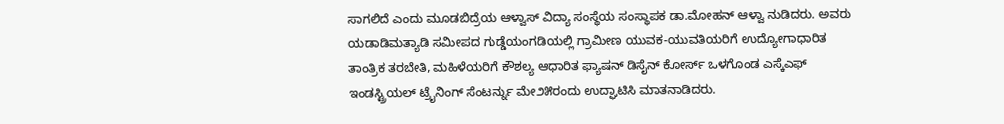ಸಾಗಲಿದೆ ಎಂದು ಮೂಡಬಿದ್ರೆಯ ಆಳ್ವಾಸ್ ವಿದ್ಯಾ ಸಂಸ್ಥೆಯ ಸಂಸ್ಥಾಪಕ ಡಾ.ಮೋಹನ್ ಆಳ್ವಾ ನುಡಿದರು. ಅವರು ಯಡಾಡಿಮತ್ಯಾಡಿ ಸಮೀಪದ ಗುಡ್ಡೆಯಂಗಡಿಯಲ್ಲಿ ಗ್ರಾಮೀಣ ಯುವಕ-ಯುವತಿಯರಿಗೆ ಉದ್ಯೋಗಾಧಾರಿತ ತಾಂತ್ರಿಕ ತರಬೇತಿ, ಮಹಿಳೆಯರಿಗೆ ಕೌಶಲ್ಯ ಆಧಾರಿತ ಫ್ಯಾಷನ್ ಡಿಸೈನ್ ಕೋರ್ಸ್ ಒಳಗೊಂಡ ಎಸ್ಕೆಎಫ್ ಇಂಡಸ್ಟ್ರಿಯಲ್ ಟ್ರೈನಿಂಗ್ ಸೆಂಟರ್ನ್ನು ಮೇ೨೫ರಂದು ಉದ್ಘಾಟಿಸಿ ಮಾತನಾಡಿದರು.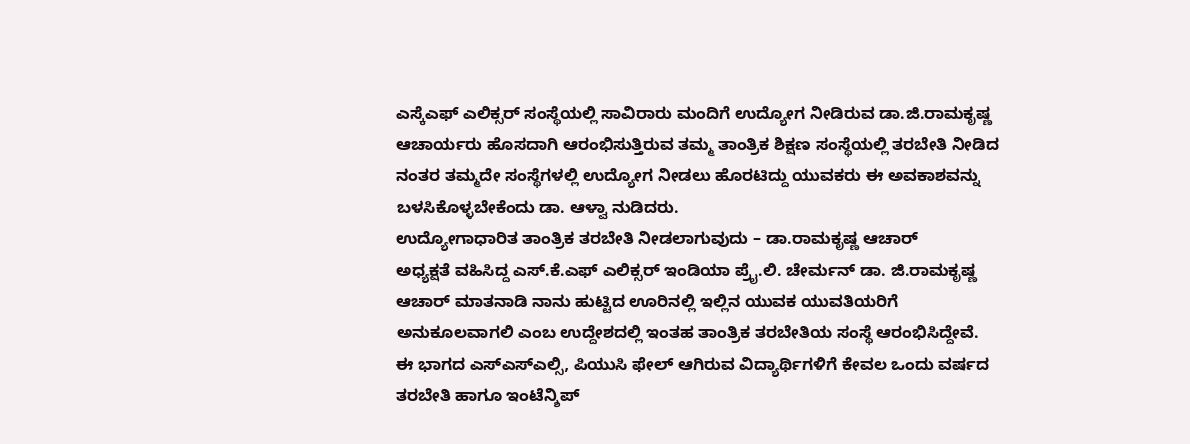ಎಸ್ಕೆಎಫ್ ಎಲಿಕ್ಸರ್ ಸಂಸ್ಥೆಯಲ್ಲಿ ಸಾವಿರಾರು ಮಂದಿಗೆ ಉದ್ಯೋಗ ನೀಡಿರುವ ಡಾ.ಜಿ.ರಾಮಕೃಷ್ಣ ಆಚಾರ್ಯರು ಹೊಸದಾಗಿ ಆರಂಭಿಸುತ್ತಿರುವ ತಮ್ಮ ತಾಂತ್ರಿಕ ಶಿಕ್ಷಣ ಸಂಸ್ಥೆಯಲ್ಲಿ ತರಬೇತಿ ನೀಡಿದ ನಂತರ ತಮ್ಮದೇ ಸಂಸ್ಥೆಗಳಲ್ಲಿ ಉದ್ಯೋಗ ನೀಡಲು ಹೊರಟಿದ್ದು ಯುವಕರು ಈ ಅವಕಾಶವನ್ನು ಬಳಸಿಕೊಳ್ಳಬೇಕೆಂದು ಡಾ. ಆಳ್ವಾ ನುಡಿದರು.
ಉದ್ಯೋಗಾಧಾರಿತ ತಾಂತ್ರಿಕ ತರಬೇತಿ ನೀಡಲಾಗುವುದು – ಡಾ.ರಾಮಕೃಷ್ಣ ಆಚಾರ್
ಅಧ್ಯಕ್ಷತೆ ವಹಿಸಿದ್ದ ಎಸ್.ಕೆ.ಎಫ್ ಎಲಿಕ್ಸರ್ ಇಂಡಿಯಾ ಪ್ರೈ.ಲಿ. ಚೇರ್ಮನ್ ಡಾ. ಜಿ.ರಾಮಕೃಷ್ಣ ಆಚಾರ್ ಮಾತನಾಡಿ ನಾನು ಹುಟ್ಟಿದ ಊರಿನಲ್ಲಿ ಇಲ್ಲಿನ ಯುವಕ ಯುವತಿಯರಿಗೆ ಅನುಕೂಲವಾಗಲಿ ಎಂಬ ಉದ್ದೇಶದಲ್ಲಿ ಇಂತಹ ತಾಂತ್ರಿಕ ತರಬೇತಿಯ ಸಂಸ್ಥೆ ಆರಂಭಿಸಿದ್ದೇವೆ. ಈ ಭಾಗದ ಎಸ್ಎಸ್ಎಲ್ಸಿ, ಪಿಯುಸಿ ಫೇಲ್ ಆಗಿರುವ ವಿದ್ಯಾರ್ಥಿಗಳಿಗೆ ಕೇವಲ ಒಂದು ವರ್ಷದ ತರಬೇತಿ ಹಾಗೂ ಇಂಟೆನ್ಶಿಪ್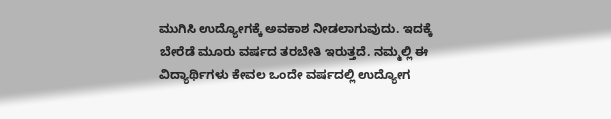ಮುಗಿಸಿ ಉದ್ಯೋಗಕ್ಕೆ ಅವಕಾಶ ನೀಡಲಾಗುವುದು. ಇದಕ್ಕೆ ಬೇರೆಡೆ ಮೂರು ವರ್ಷದ ತರಬೇತಿ ಇರುತ್ತದೆ. ನಮ್ಮಲ್ಲಿ ಈ ವಿದ್ಯಾರ್ಥಿಗಳು ಕೇವಲ ಒಂದೇ ವರ್ಷದಲ್ಲಿ ಉದ್ಯೋಗ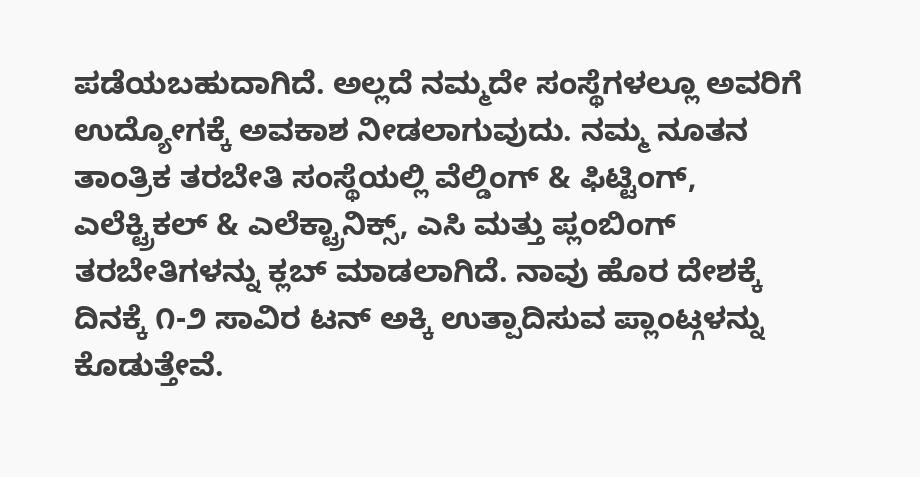ಪಡೆಯಬಹುದಾಗಿದೆ. ಅಲ್ಲದೆ ನಮ್ಮದೇ ಸಂಸ್ಥೆಗಳಲ್ಲೂ ಅವರಿಗೆ ಉದ್ಯೋಗಕ್ಕೆ ಅವಕಾಶ ನೀಡಲಾಗುವುದು. ನಮ್ಮ ನೂತನ ತಾಂತ್ರಿಕ ತರಬೇತಿ ಸಂಸ್ಥೆಯಲ್ಲಿ ವೆಲ್ಡಿಂಗ್ & ಫಿಟ್ಟಿಂಗ್, ಎಲೆಕ್ಟ್ರಿಕಲ್ & ಎಲೆಕ್ಟ್ರಾನಿಕ್ಸ್, ಎಸಿ ಮತ್ತು ಪ್ಲಂಬಿಂಗ್ ತರಬೇತಿಗಳನ್ನು ಕ್ಲಬ್ ಮಾಡಲಾಗಿದೆ. ನಾವು ಹೊರ ದೇಶಕ್ಕೆ ದಿನಕ್ಕೆ ೧-೨ ಸಾವಿರ ಟನ್ ಅಕ್ಕಿ ಉತ್ಪಾದಿಸುವ ಪ್ಲಾಂಟ್ಗಳನ್ನು ಕೊಡುತ್ತೇವೆ.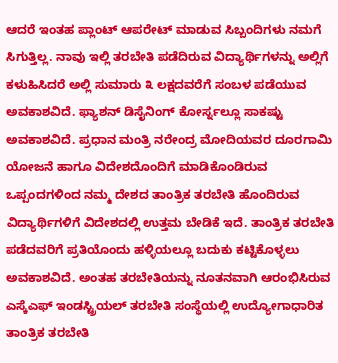ಆದರೆ ಇಂತಹ ಪ್ಲಾಂಟ್ ಆಪರೇಟ್ ಮಾಡುವ ಸಿಬ್ಬಂದಿಗಳು ನಮಗೆ ಸಿಗುತ್ತಿಲ್ಲ. ನಾವು ಇಲ್ಲಿ ತರಬೇತಿ ಪಡೆದಿರುವ ವಿದ್ಯಾರ್ಥಿಗಳನ್ನು ಅಲ್ಲಿಗೆ ಕಳುಹಿಸಿದರೆ ಅಲ್ಲಿ ಸುಮಾರು ೩ ಲಕ್ಷದವರೆಗೆ ಸಂಬಳ ಪಡೆಯುವ ಅವಕಾಶವಿದೆ. ಫ್ಯಾಶನ್ ಡಿಸೈನಿಂಗ್ ಕೋರ್ಸ್ನಲ್ಲೂ ಸಾಕಷ್ಟು ಅವಕಾಶವಿದೆ. ಪ್ರಧಾನ ಮಂತ್ರಿ ನರೇಂದ್ರ ಮೋದಿಯವರ ದೂರಗಾಮಿ ಯೋಜನೆ ಹಾಗೂ ವಿದೇಶದೊಂದಿಗೆ ಮಾಡಿಕೊಂಡಿರುವ ಒಪ್ಪಂದಗಳಿಂದ ನಮ್ಮ ದೇಶದ ತಾಂತ್ರಿಕ ತರಬೇತಿ ಹೊಂದಿರುವ ವಿದ್ಯಾರ್ಥಿಗಳಿಗೆ ವಿದೇಶದಲ್ಲಿ ಉತ್ತಮ ಬೇಡಿಕೆ ಇದೆ. ತಾಂತ್ರಿಕ ತರಬೇತಿ ಪಡೆದವರಿಗೆ ಪ್ರತಿಯೊಂದು ಹಳ್ಳಿಯಲ್ಲೂ ಬದುಕು ಕಟ್ಟಿಕೊಳ್ಳಲು ಅವಕಾಶವಿದೆ. ಅಂತಹ ತರಬೇತಿಯನ್ನು ನೂತನವಾಗಿ ಆರಂಭಿಸಿರುವ ಎಸ್ಕೆಎಫ್ ಇಂಡಸ್ಟ್ರಿಯಲ್ ತರಬೇತಿ ಸಂಸ್ಥೆಯಲ್ಲಿ ಉದ್ಯೋಗಾಧಾರಿತ ತಾಂತ್ರಿಕ ತರಬೇತಿ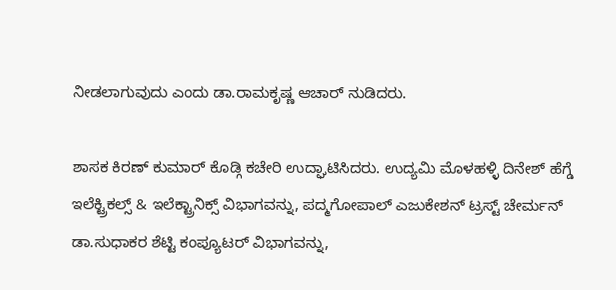ನೀಡಲಾಗುವುದು ಎಂದು ಡಾ.ರಾಮಕೃಷ್ಣ ಆಚಾರ್ ನುಡಿದರು.

ಶಾಸಕ ಕಿರಣ್ ಕುಮಾರ್ ಕೊಡ್ಗಿ ಕಚೇರಿ ಉದ್ಘಾಟಿಸಿದರು. ಉದ್ಯಮಿ ಮೊಳಹಳ್ಳಿ ದಿನೇಶ್ ಹೆಗ್ಡೆ ಇಲೆಕ್ಟ್ರಿಕಲ್ಸ್ & ಇಲೆಕ್ಟ್ರಾನಿಕ್ಸ್ ವಿಭಾಗವನ್ನು, ಪದ್ಮಗೋಪಾಲ್ ಎಜುಕೇಶನ್ ಟ್ರಸ್ಟ್ ಚೇರ್ಮನ್ ಡಾ.ಸುಧಾಕರ ಶೆಟ್ಟಿ ಕಂಪ್ಯೂಟರ್ ವಿಭಾಗವನ್ನು,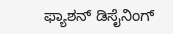ಫ್ಯಾಶನ್ ಡಿಸೈನಿಂಗ್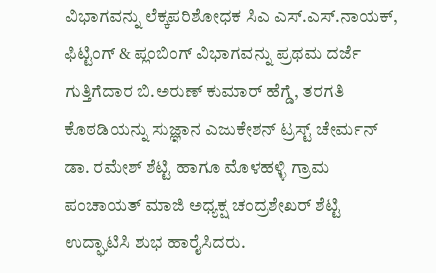ವಿಭಾಗವನ್ನು ಲೆಕ್ಕಪರಿಶೋಧಕ ಸಿಎ ಎಸ್.ಎಸ್.ನಾಯಕ್, ಫಿಟ್ಟಿಂಗ್ & ಪ್ಲಂಬಿಂಗ್ ವಿಭಾಗವನ್ನು ಪ್ರಥಮ ದರ್ಜೆ ಗುತ್ತಿಗೆದಾರ ಬಿ.ಅರುಣ್ ಕುಮಾರ್ ಹೆಗ್ಡೆ, ತರಗತಿ ಕೊಠಡಿಯನ್ನು ಸುಜ್ಞಾನ ಎಜುಕೇಶನ್ ಟ್ರಸ್ಟ್ ಚೇರ್ಮನ್ ಡಾ. ರಮೇಶ್ ಶೆಟ್ಟಿ ಹಾಗೂ ಮೊಳಹಳ್ಳಿ ಗ್ರಾಮ ಪಂಚಾಯತ್ ಮಾಜಿ ಅಧ್ಯಕ್ಷ ಚಂದ್ರಶೇಖರ್ ಶೆಟ್ಟಿ ಉದ್ಘಾಟಿಸಿ ಶುಭ ಹಾರೈಸಿದರು.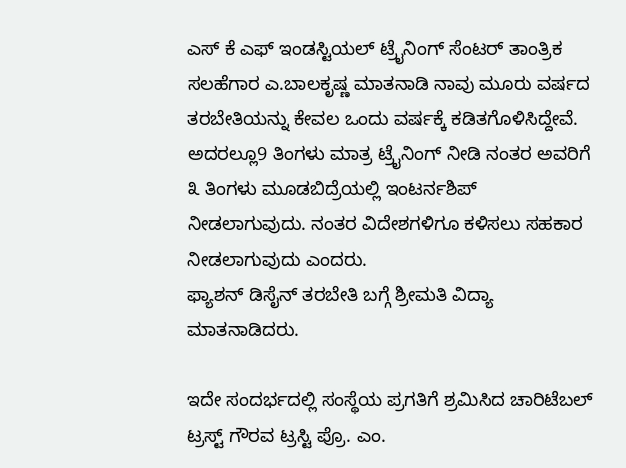ಎಸ್ ಕೆ ಎಫ್ ಇಂಡಸ್ಟಿಯಲ್ ಟ್ರೈನಿಂಗ್ ಸೆಂಟರ್ ತಾಂತ್ರಿಕ ಸಲಹೆಗಾರ ಎ.ಬಾಲಕೃಷ್ಣ ಮಾತನಾಡಿ ನಾವು ಮೂರು ವರ್ಷದ ತರಬೇತಿಯನ್ನು ಕೇವಲ ಒಂದು ವರ್ಷಕ್ಕೆ ಕಡಿತಗೊಳಿಸಿದ್ದೇವೆ. ಅದರಲ್ಲೂ9 ತಿಂಗಳು ಮಾತ್ರ ಟ್ರೈನಿಂಗ್ ನೀಡಿ ನಂತರ ಅವರಿಗೆ ೩ ತಿಂಗಳು ಮೂಡಬಿದ್ರೆಯಲ್ಲಿ ಇಂಟರ್ನಶಿಪ್ ನೀಡಲಾಗುವುದು. ನಂತರ ವಿದೇಶಗಳಿಗೂ ಕಳಿಸಲು ಸಹಕಾರ ನೀಡಲಾಗುವುದು ಎಂದರು.
ಫ್ಯಾಶನ್ ಡಿಸೈನ್ ತರಬೇತಿ ಬಗ್ಗೆ ಶ್ರೀಮತಿ ವಿದ್ಯಾ ಮಾತನಾಡಿದರು.

ಇದೇ ಸಂದರ್ಭದಲ್ಲಿ ಸಂಸ್ಥೆಯ ಪ್ರಗತಿಗೆ ಶ್ರಮಿಸಿದ ಚಾರಿಟೆಬಲ್ ಟ್ರಸ್ಟ್ ಗೌರವ ಟ್ರಸ್ಟಿ ಪ್ರೊ. ಎಂ.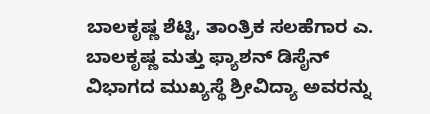ಬಾಲಕೃಷ್ಣ ಶೆಟ್ಟಿ, ತಾಂತ್ರಿಕ ಸಲಹೆಗಾರ ಎ. ಬಾಲಕೃಷ್ಣ ಮತ್ತು ಫ್ಯಾಶನ್ ಡಿಸೈನ್ ವಿಭಾಗದ ಮುಖ್ಯಸ್ಥೆ ಶ್ರೀವಿದ್ಯಾ ಅವರನ್ನು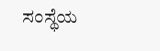ಸಂಸ್ಥೆಯ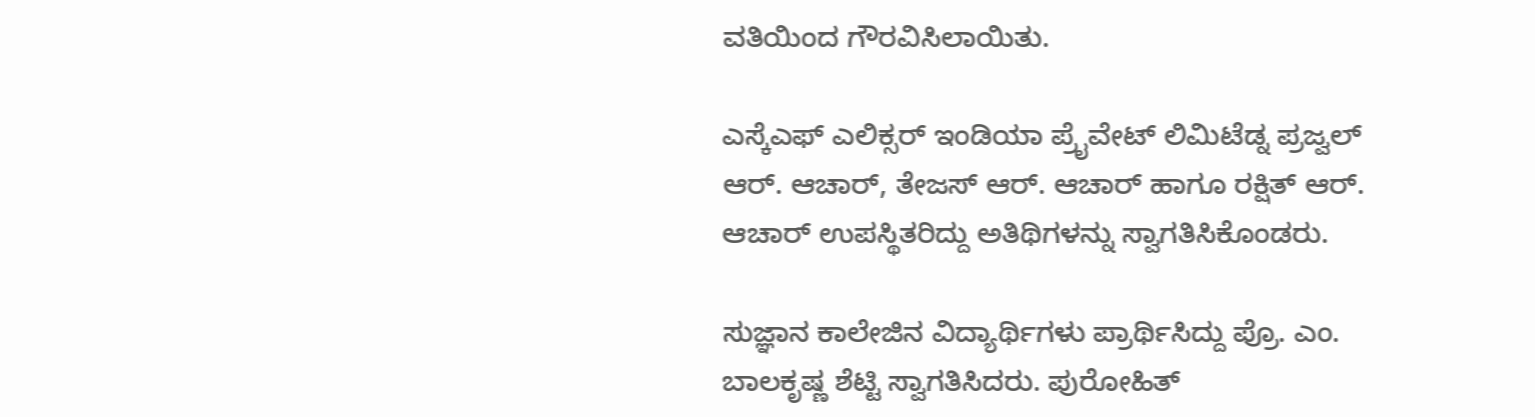ವತಿಯಿಂದ ಗೌರವಿಸಿಲಾಯಿತು.

ಎಸ್ಕೆಎಫ್ ಎಲಿಕ್ಸರ್ ಇಂಡಿಯಾ ಪ್ರೈವೇಟ್ ಲಿಮಿಟೆಡ್ನ ಪ್ರಜ್ವಲ್ ಆರ್. ಆಚಾರ್, ತೇಜಸ್ ಆರ್. ಆಚಾರ್ ಹಾಗೂ ರಕ್ಷಿತ್ ಆರ್. ಆಚಾರ್ ಉಪಸ್ಥಿತರಿದ್ದು ಅತಿಥಿಗಳನ್ನು ಸ್ವಾಗತಿಸಿಕೊಂಡರು.

ಸುಜ್ಞಾನ ಕಾಲೇಜಿನ ವಿದ್ಯಾರ್ಥಿಗಳು ಪ್ರಾರ್ಥಿಸಿದ್ದು ಪ್ರೊ. ಎಂ. ಬಾಲಕೃಷ್ಣ ಶೆಟ್ಟಿ ಸ್ವಾಗತಿಸಿದರು. ಪುರೋಹಿತ್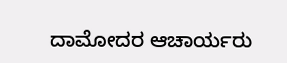ದಾಮೋದರ ಆಚಾರ್ಯರು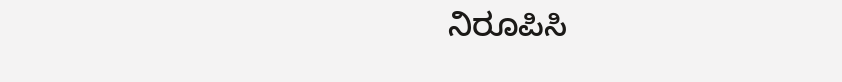ನಿರೂಪಿಸಿ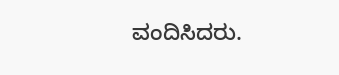ವಂದಿಸಿದರು.